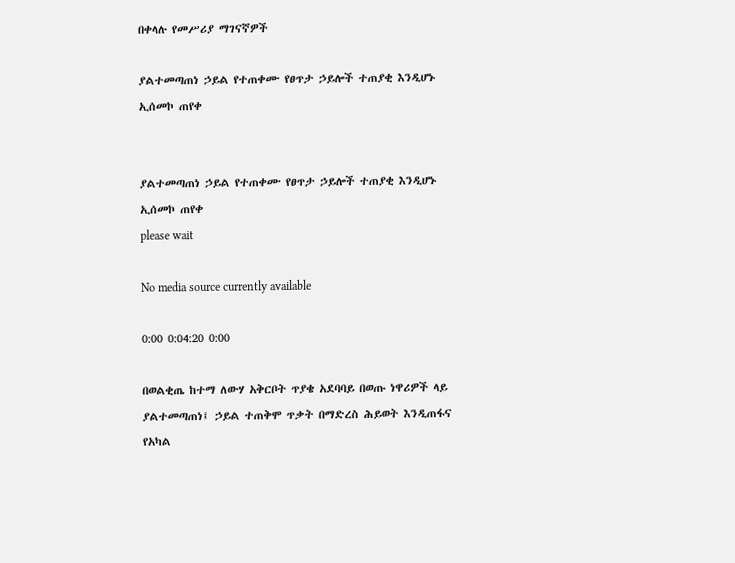በቀላሉ የመሥሪያ ማገናኛዎች

ያልተመጣጠነ ኃይል የተጠቀሙ የፀጥታ ኃይሎች ተጠያቂ እንዲሆኑ ኢሰመኮ ጠየቀ


ያልተመጣጠነ ኃይል የተጠቀሙ የፀጥታ ኃይሎች ተጠያቂ እንዲሆኑ ኢሰመኮ ጠየቀ
please wait

No media source currently available

0:00 0:04:20 0:00

በወልቂጤ ከተማ ለውሃ አቅርቦት ጥያቄ አደባባይ በወጡ ነዋሪዎች ላይ ያልተመጣጠነ፤ ኃይል ተጠቅሞ ጥቃት በማድረስ ሕይወት እንዲጠፋና የአካል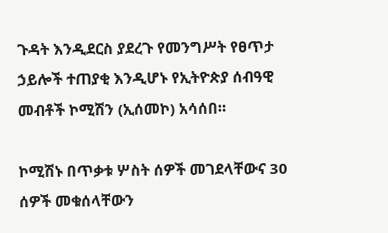ጉዳት እንዲደርስ ያደረጉ የመንግሥት የፀጥታ ኃይሎች ተጠያቂ እንዲሆኑ የኢትዮጵያ ሰብዓዊ መብቶች ኮሚሽን (ኢሰመኮ) አሳሰበ።

ኮሚሽኑ በጥቃቱ ሦስት ሰዎች መገደላቸውና 30 ሰዎች መቁሰላቸውን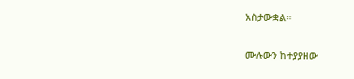አስታውቋል።

ሙሉውን ከተያያዘው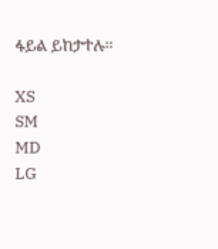ፋይል ይከታተሉ።

XS
SM
MD
LG